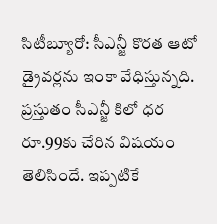సిటీబ్యూరో: సీఎన్జీ కొరత ఆటో డ్రైవర్లను ఇంకా వేధిస్తున్నది. ప్రస్తుతం సీఎన్జీ కిలో ధర రూ.99కు చేరిన విషయం తెలిసిందే. ఇప్పటికే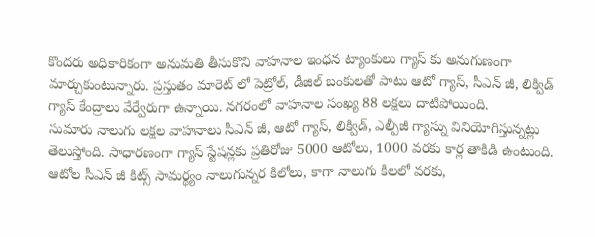కొందరు అధికారికంగా అనుమతి తీసుకొని వాహనాల ఇంధన ట్యాంకులు గ్యాస్ కు అనుగుణంగా మార్చుకుంటున్నారు. ప్రస్తుతం మారెట్ లో పెట్రోల్, డీజిల్ బంకులతో పాటు ఆటో గ్యాస్, సీఎన్ జీ, లిక్విడ్ గ్యాస్ కేంద్రాలు వేర్వేరుగా ఉన్నాయి. నగరంలో వాహనాల సంఖ్య 88 లక్షలు దాటిపోయింది.
సుమారు నాలుగు లక్షల వాహనాలు సీఎన్ జీ, ఆటో గ్యాస్, లిక్విడ్, ఎల్పీజీ గ్యాస్ను వినియోగిస్తున్నట్లు తెలుస్తోంది. సాధారణంగా గ్యాస్ స్టేషన్లకు ప్రతిరోజు 5000 ఆటోలు, 1000 వరకు కార్ల తాకిడి ఉంటుంది. ఆటోల సీఎన్ జీ కిట్స్ సామర్థ్యం నాలుగున్నర కిలోలు, కాగా నాలుగు కిలలో వరకు,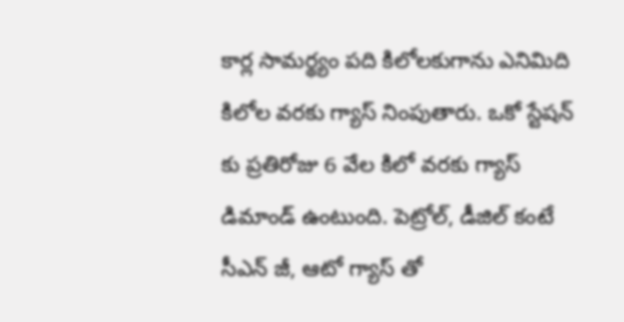కార్ల సామర్థ్యం పది కిలోలకుగాను ఎనిమిది కిలోల వరకు గ్యాస్ నింపుతారు. ఒకో స్టేషన్ కు ప్రతిరోజు 6 వేల కిలో వరకు గ్యాస్ డిమాండ్ ఉంటుంది. పెట్రోల్, డీజిల్ కంటే సీఎన్ జీ, ఆటో గ్యాస్ తో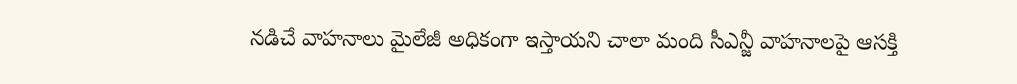నడిచే వాహనాలు మైలేజీ అధికంగా ఇస్తాయని చాలా మంది సీఎన్జీ వాహనాలపై ఆసక్తి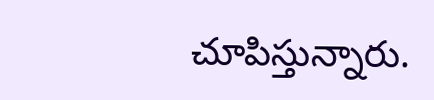చూపిస్తున్నారు.